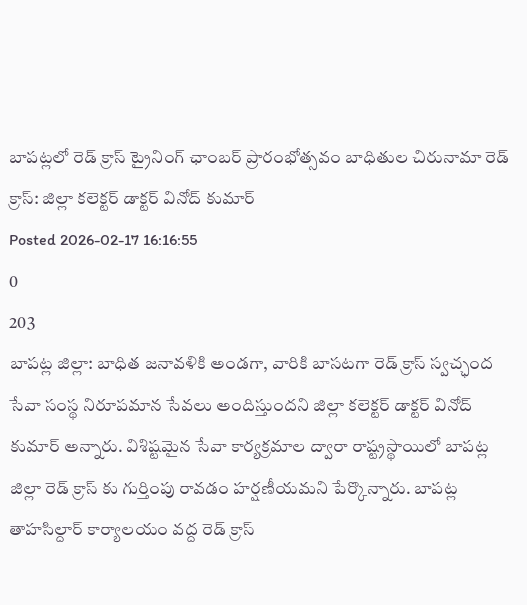బాపట్లలో రెడ్ క్రాస్ ట్రైనింగ్ ఛాంబర్ ప్రారంభోత్సవం బాధితుల చిరునామా రెడ్ క్రాస్: జిల్లా కలెక్టర్ డాక్టర్ వినోద్ కుమార్
Posted 2026-02-17 16:16:55
0
203
బాపట్ల జిల్లా: బాధిత జనావళికి అండగా, వారికి బాసటగా రెడ్ క్రాస్ స్వచ్ఛంద సేవా సంస్థ నిరూపమాన సేవలు అందిస్తుందని జిల్లా కలెక్టర్ డాక్టర్ వినోద్ కుమార్ అన్నారు. విశిష్టమైన సేవా కార్యక్రమాల ద్వారా రాష్ట్రస్థాయిలో బాపట్ల జిల్లా రెడ్ క్రాస్ కు గుర్తింపు రావడం హర్షణీయమని పేర్కొన్నారు. బాపట్ల తాహసిల్దార్ కార్యాలయం వద్ద రెడ్ క్రాస్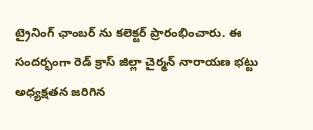ట్రైనింగ్ ఛాంబర్ ను కలెక్టర్ ప్రారంభించారు. ఈ సందర్భంగా రెడ్ క్రాస్ జిల్లా చైర్మన్ నారాయణ భట్టు అధ్యక్షతన జరిగిన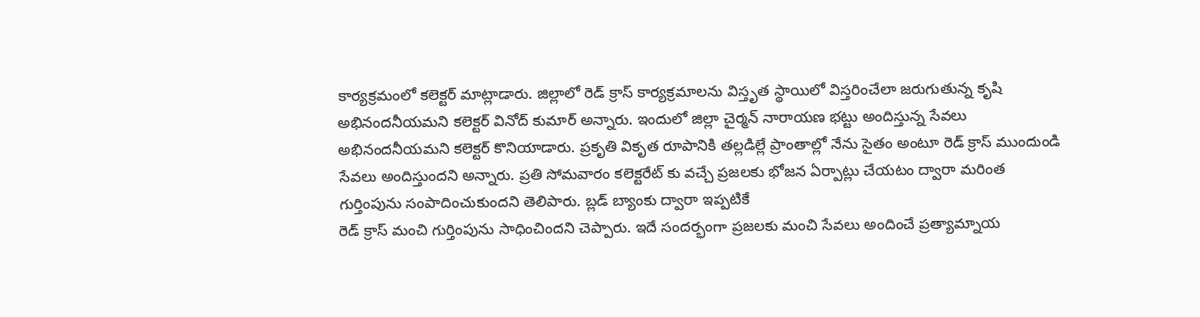కార్యక్రమంలో కలెక్టర్ మాట్లాడారు. జిల్లాలో రెడ్ క్రాస్ కార్యక్రమాలను విస్తృత స్థాయిలో విస్తరించేలా జరుగుతున్న కృషి అభినందనీయమని కలెక్టర్ వినోద్ కుమార్ అన్నారు. ఇందులో జిల్లా చైర్మన్ నారాయణ భట్టు అందిస్తున్న సేవలు అభినందనీయమని కలెక్టర్ కొనియాడారు. ప్రకృతి వికృత రూపానికి తల్లడిల్లే ప్రాంతాల్లో నేను సైతం అంటూ రెడ్ క్రాస్ ముందుండి సేవలు అందిస్తుందని అన్నారు. ప్రతి సోమవారం కలెక్టరేట్ కు వచ్చే ప్రజలకు భోజన ఏర్పాట్లు చేయటం ద్వారా మరింత గుర్తింపును సంపాదించుకుందని తెలిపారు. బ్లడ్ బ్యాంకు ద్వారా ఇప్పటికే
రెడ్ క్రాస్ మంచి గుర్తింపును సాధించిందని చెప్పారు. ఇదే సందర్భంగా ప్రజలకు మంచి సేవలు అందించే ప్రత్యామ్నాయ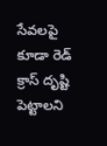సేవలపై కూడా రెడ్ క్రాస్ దృష్టి పెట్టాలని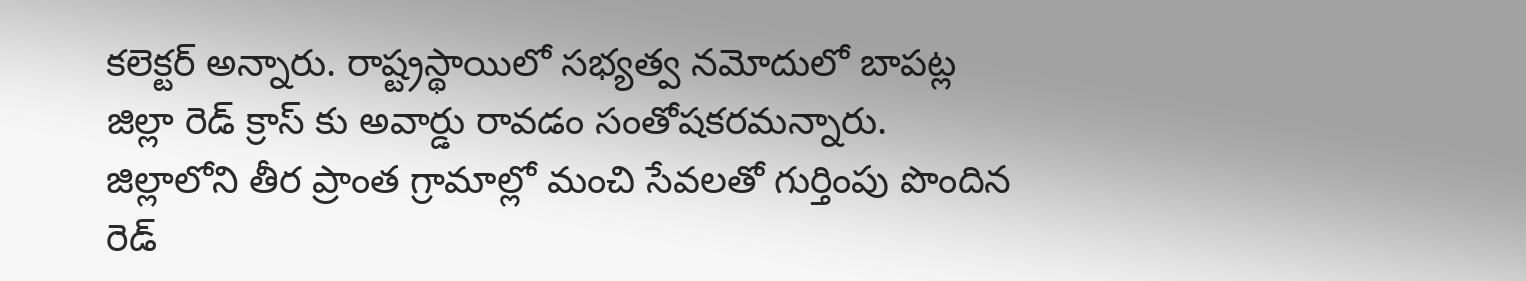కలెక్టర్ అన్నారు. రాష్ట్రస్థాయిలో సభ్యత్వ నమోదులో బాపట్ల జిల్లా రెడ్ క్రాస్ కు అవార్డు రావడం సంతోషకరమన్నారు. జిల్లాలోని తీర ప్రాంత గ్రామాల్లో మంచి సేవలతో గుర్తింపు పొందిన రెడ్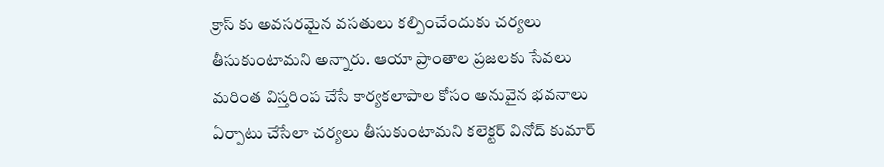క్రాస్ కు అవసరమైన వసతులు కల్పించేందుకు చర్యలు తీసుకుంటామని అన్నారు. ఆయా ప్రాంతాల ప్రజలకు సేవలు మరింత విస్తరింప చేసే కార్యకలాపాల కోసం అనువైన భవనాలు ఏర్పాటు చేసేలా చర్యలు తీసుకుంటామని కలెక్టర్ వినోద్ కుమార్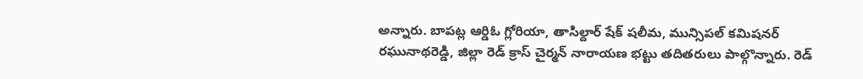అన్నారు. బాపట్ల ఆర్డిఓ గ్లోరియా, తాసిల్దార్ షేక్ షలీమ, మున్సిపల్ కమిషనర్ రఘునాథరెడ్డి, జిల్లా రెడ్ క్రాస్ చైర్మన్ నారాయణ భట్టు తదితరులు పాల్గొన్నారు. రెడ్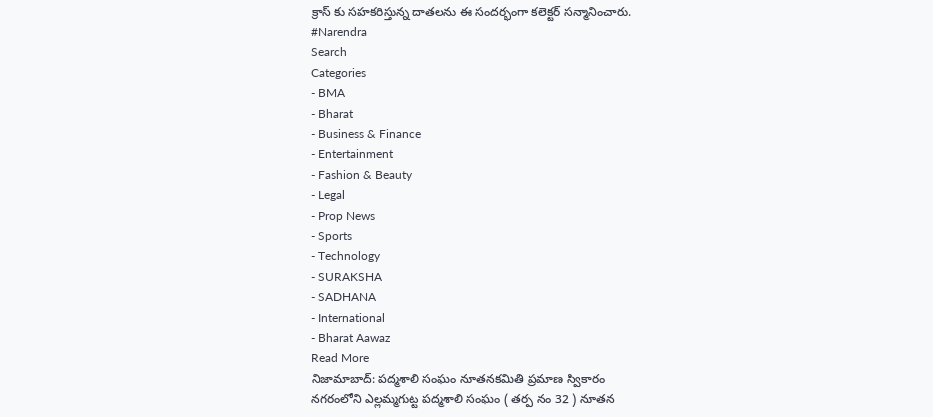క్రాస్ కు సహకరిస్తున్న దాతలను ఈ సందర్భంగా కలెక్టర్ సన్మానించారు.
#Narendra
Search
Categories
- BMA
- Bharat
- Business & Finance
- Entertainment
- Fashion & Beauty
- Legal
- Prop News
- Sports
- Technology
- SURAKSHA
- SADHANA
- International
- Bharat Aawaz
Read More
నిజామాబాద్: పద్మశాలి సంఘం నూతనకమితి ప్రమాణ స్వికారం
నగరంలోని ఎల్లమ్మగుట్ట పద్మశాలి సంఘం ( తర్ప నం 32 ) నూతన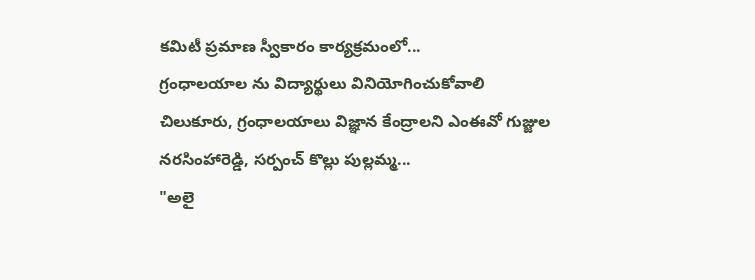కమిటీ ప్రమాణ స్వీకారం కార్యక్రమంలో...
గ్రంధాలయాల ను విద్యార్థులు వినియోగించుకోవాలి
చిలుకూరు, గ్రంధాలయాలు విజ్ఞాన కేంద్రాలని ఎంఈవో గుజ్జుల నరసింహారెడ్డి, సర్పంచ్ కొల్లు పుల్లమ్మ...
"అలై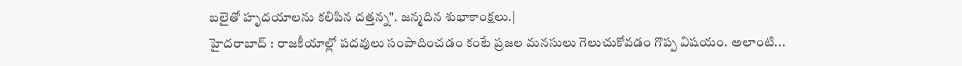బలైతో హృదయాలను కలిపిన దత్తన్న". జన్మదిన శుభాకాంక్షలు.|
హైదరాబాద్ : రాజకీయాల్లో పదవులు సంపాదించడం కంటే ప్రజల మనసులు గెలుచుకోవడం గొప్ప విషయం. అలాంటి...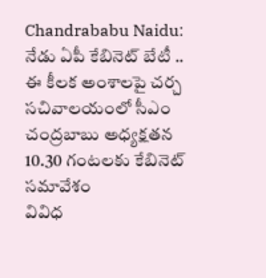Chandrababu Naidu: నేడు ఏపీ కేబినెట్ బేటీ .. ఈ కీలక అంశాలపై చర్చ
సచివాలయంలో సీఎం చంద్రబాబు అధ్యక్షతన 10.30 గంటలకు కేబినెట్ సమావేశం
వివిధ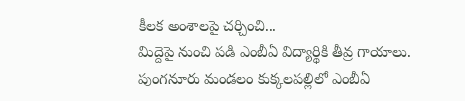కీలక అంశాలపై చర్చించి...
మిద్దెపై నుంచి పడి ఎంబీఏ విద్యార్థికి తీవ్ర గాయాలు.
పుంగనూరు మండలం కుక్కలపల్లిలో ఎంబీఏ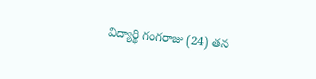విద్యార్థి గంగరాజు (24) తన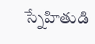స్నేహితుడి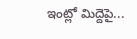ఇంట్లో మిద్దెపై...